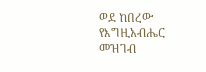ወደ ከበረው የእግዚአብሔር መዝገብ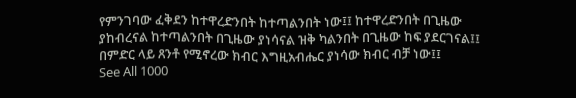የምንገባው ፈቅደን ከተዋረድንበት ከተጣልንበት ነው፤፤ ከተዋረድንበት በጊዜው ያከብረናል ከተጣልንበት በጊዜው ያነሳናል ዝቅ ካልንበት በጊዜው ከፍ ያደርገናል፤፤ በምድር ላይ ጸንቶ የሚኖረው ክብር እግዚአብሔር ያነሳው ክብር ብቻ ነው፤፤
See All 1000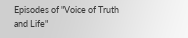Episodes of "Voice of Truth and Life"